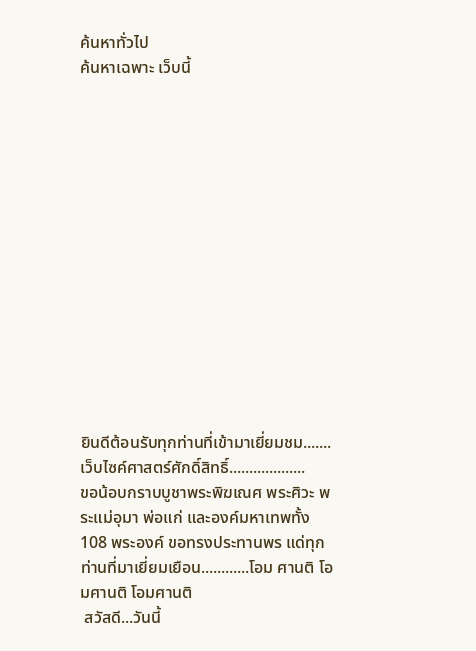ค้นหาทั่วไป
ค้นหาเฉพาะ เว็บนี้














ยินดีต้อนรับทุกท่านที่เข้ามาเยี่ยมชม.......เว็บไซค์ศาสตร์ศักดิ์สิทธิ์...................                                                                                                                 ขอน้อบกราบบูชาพระพิฆเณศ พระศิวะ พระแม่อุมา พ่อแก่ และองค์มหาเทพทั้ง 108 พระองค์ ขอทรงประทานพร แด่ทุกท่านที่มาเยี่ยมเยือน............โอม ศานติ โอมศานติ โอมศานติ
 สวัสดี...วันนี้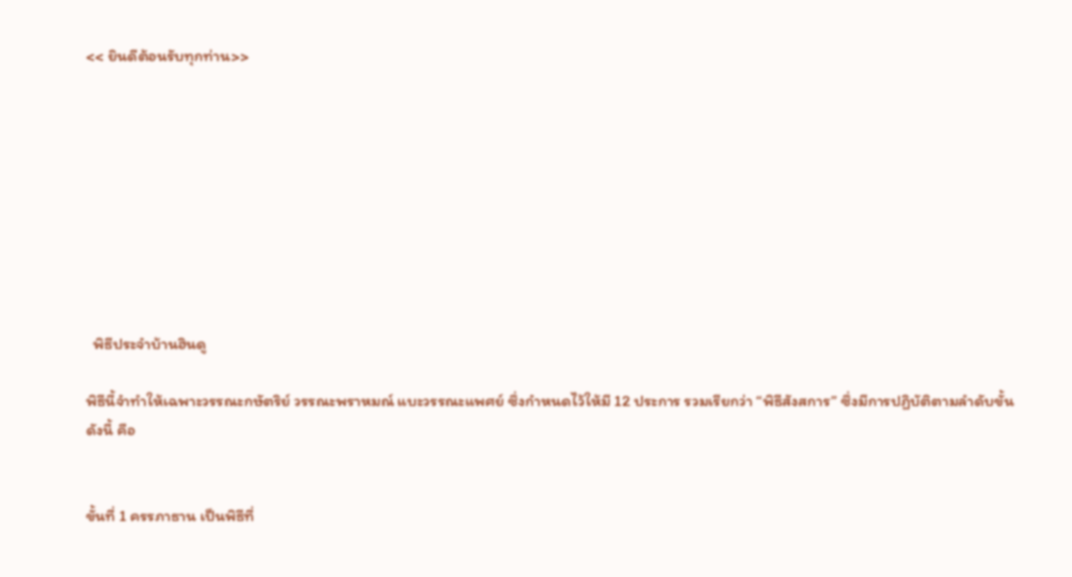<< ยินดีต้อนรับทุกท่าน>>









  พิธีประจำบ้านฮินดู

พิธีนี้จำทำให้เฉพาะวรรณะกษัตริย์ วรรณะพราหมณ์ แบะวรรณะแพศย์ ซึ่งกำหนดไว้ให้มี 12 ประการ รวมเรียกว่า “พิธีสังสการ” ซึ่งมีการปฏิบัติตามลำดับขั้นดังนี้ คือ


ขั้นที่ 1 ครรภาธาน เป็นพิธีที่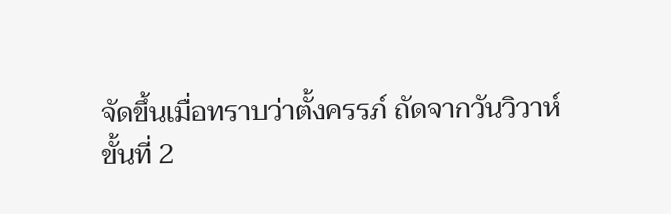จัดขึ้นเมื่อทราบว่าตั้งครรภ์ ถัดจากวันวิวาห์
ขั้นที่ 2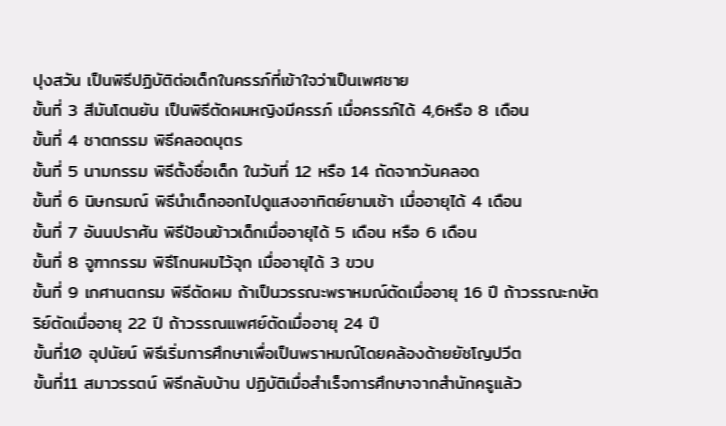ปุงสวัน เป็นพิธีปฏิบัติต่อเด็กในครรภ์ที่เข้าใจว่าเป็นเพศชาย
ขั้นที่ 3 สีมันโตนยัน เป็นพิธีตัดผมหญิงมีครรภ์ เมื่อครรภ์ได้ 4,6หรือ 8 เดือน
ขั้นที่ 4 ชาตกรรม พิธีคลอดบุตร
ขั้นที่ 5 นามกรรม พิธีตั้งชื่อเด็ก ในวันที่ 12 หรือ 14 ถัดจากวันคลอด
ขั้นที่ 6 นิษกรมณ์ พิธีนำเด็กออกไปดูแสงอาทิตย์ยามเช้า เมื่ออายุได้ 4 เดือน
ขั้นที่ 7 อันนปราศัน พิธีป้อนข้าวเด็กเมื่ออายุได้ 5 เดือน หรือ 6 เดือน
ขั้นที่ 8 จูฑากรรม พิธีโกนผมไว้จุก เมื่ออายุได้ 3 ขวบ
ขั้นที่ 9 เกศานตกรม พิธีตัดผม ถ้าเป็นวรรณะพราหมณ์ตัดเมื่ออายุ 16 ปี ถ้าวรรณะกษัตริย์ตัดเมื่ออายุ 22 ปี ถ้าวรรณแพศย์ตัดเมื่ออายุ 24 ปี
ขั้นที่10 อุปนัยน์ พิธีเริ่มการศึกษาเพื่อเป็นพราหมณ์โดยคล้องด้ายยัชโญปวีต
ขั้นที่11 สมาวรรตน์ พิธีกลับบ้าน ปฏิบัติเมื่อสำเร็จการศึกษาจากสำนักครูแล้ว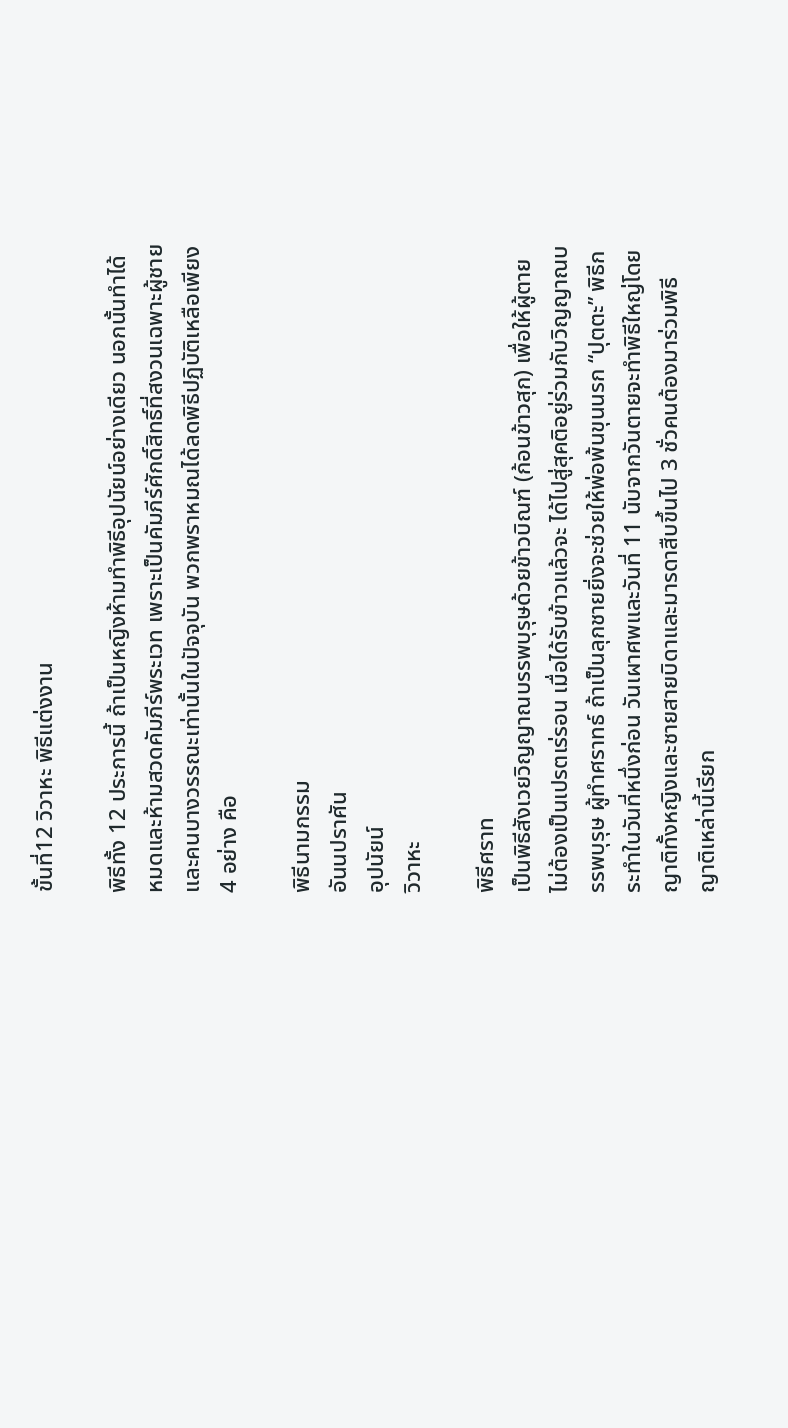ขั้นที่12 วิวาหะ พิธีแต่งงาน

พิธีทั้ง 12 ประการนี้ ถ้าเป็นหญิงห้ามทำพิธีอุปนัยน์อย่างเดียว นอกนั้นทำได้หมดและห้ามสวดคัมภีร์พระเวท เพราะเป็นคัมภีร์ศักดิ์สิทธิ์ที่สงวนเฉพาะผู้ชายและคนบางวรรณะเท่านั้นในปัจจุบัน พวกพราหมณได้ลดพิธีปฏิบัติเหลือเพียง 4 อย่าง คือ

พิธีนามกรรม
อันนปราศัน
อุปนัยน์
วิวาหะ

พิธีศราท
เป็นพิธีสังเวยวิญญาณบรรพบุรุษด้วยข้าวบิณฑ์ (ก้อนข้าวสุก) เพื่อให้ผู้ตายไม่ต้องเป็นเปรตเร่รอน เมื่อได้รับข้าวแล้วจะ ได้ไปสู่สุคติอยู่ร่วมกับวิญญาณบรรพบุรุษ ผู้ทำศราทธ์ ถ้าเป็นลุกชายยิ่งจะช่วยให้พ่อพ้นขุนนรก “ปุตตะ” พิธีกระทำในวันที่หนึ่งก่อน วันเผาศพและวันที่ 11 นับจากวันตายจะทำพิธีใหญ่โดยญาติทั้งหญิงและชายสายบิดาและมารดาสืบขึ้นไป 3 ชั่วคนต้องมาร่วมพิธี ญาติเหล่านี้เรียก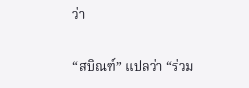ว่า

“สบิณฑ์” แปลว่า “ร่วม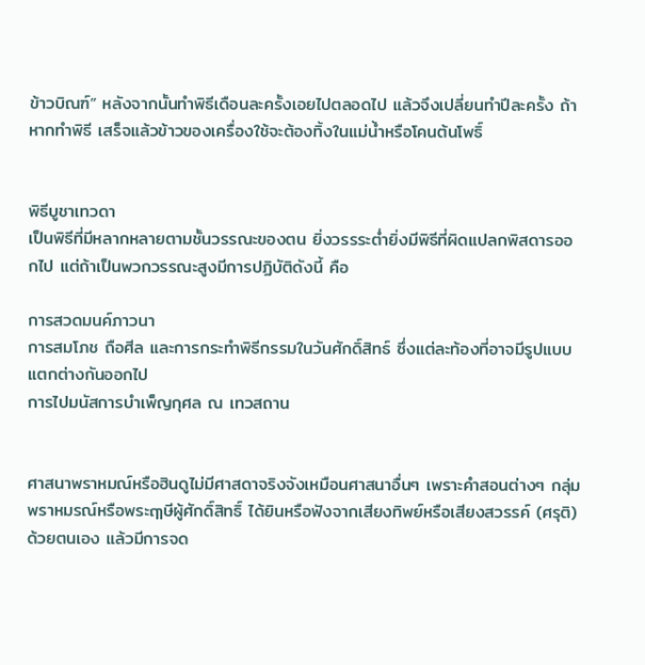ข้าวบิณฑ์” หลังจากนั้นทำพิธีเดือนละครั้งเอยไปตลอดไป แล้วจึงเปลี่ยนทำปีละครั้ง ถ้าหากทำพิธี เสร็จแล้วข้าวของเครื่องใช้จะต้องทิ้งในแม่น้ำหรือโคนต้นโพธิ์


พิธีบูชาเทวดา
เป็นพิธีที่มีหลากหลายตามชั้นวรรณะของตน ยิ่งวรรระต่ำยิ่งมีพิธีที่ผิดแปลกพิสดารออกไป แต่ถ้าเป็นพวกวรรณะสูงมีการปฏิบัติดังนี้ คือ

การสวดมนค์ภาวนา
การสมโภช ถือศีล และการกระทำพิธีกรรมในวันศักดิ์สิทธ์ ซึ่งแต่ละท้องที่อาจมีรูปแบบแตกต่างกันออกไป
การไปมนัสการบำเพ็ญกุศล ณ เทวสถาน


ศาสนาพราหมณ์หรือฮินดูไม่มีศาสดาจริงจังเหมือนศาสนาอื่นๆ เพราะคำสอนต่างๆ กลุ่มพราหมรณ์หรือพระฤๅษีผู้ศักดิ์สิทธิ์ ได้ยินหรือฟังจากเสียงทิพย์หรือเสียงสวรรค์ (ศรุติ) ด้วยตนเอง แล้วมีการจด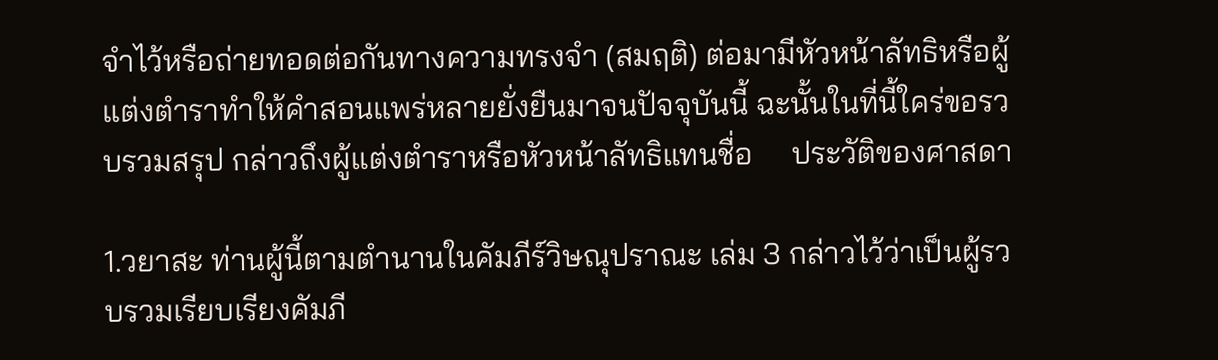จำไว้หรือถ่ายทอดต่อกันทางความทรงจำ (สมฤติ) ต่อมามีหัวหน้าลัทธิหรือผู้แต่งตำราทำให้คำสอนแพร่หลายยั่งยืนมาจนปัจจุบันนี้ ฉะนั้นในที่นี้ใคร่ขอรวบรวมสรุป กล่าวถึงผู้แต่งตำราหรือหัวหน้าลัทธิแทนชื่อ     ประวัติของศาสดา

1.วยาสะ ท่านผู้นี้ตามตำนานในคัมภีร์วิษณุปราณะ เล่ม 3 กล่าวไว้ว่าเป็นผู้รวบรวมเรียบเรียงคัมภี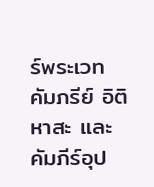ร์พระเวท คัมภรีย์ อิติหาสะ และคัมภีร์อุป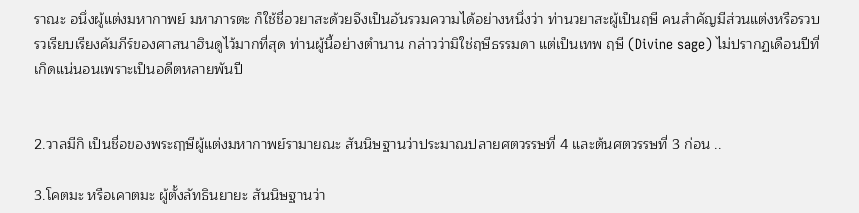ราณะ อนึ่งผู้แต่งมหากาพย์ มหาภารตะ ก็ใช้ชื่อวยาสะด้วยจึงเป็นอันรวมความได้อย่างหนึ่งว่า ท่านวยาสะผู้เป็นฤษี คนสำคัญมีส่วนแต่งหรือรวบรวเรียบเรียงคัมภีร์ของศาสนาฮินดูไว้มากที่สุด ท่านผู้นี้อย่างตำนาน กล่าวว่ามิใช่ฤษีธรรมดา แต่เป็นเทพ ฤษี (Divine sage) ไม่ปรากฏเดือนปีที่เกิดแน่นอนเพราะเป็นอดีตหลายพันปี


2.วาลมีกิ เป็นชื่อของพระฤๅษีผู้แต่งมหากาพย์รามายณะ สันนิษฐานว่าประมาณปลายศตวรรษที่ 4 และต้นศตวรรษที่ 3 ก่อน ..

3.โคตมะ หรือเคาตมะ ผู้ตั้งลัทธินยายะ สันนิษฐานว่า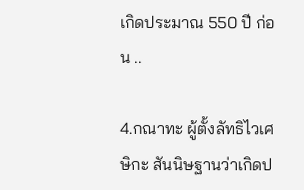เกิดประมาณ 550 ปี ก่อน ..

4.กณาทะ ผู้ตั้งลัทธิไวเศษิกะ สันนิษฐานว่าเกิดป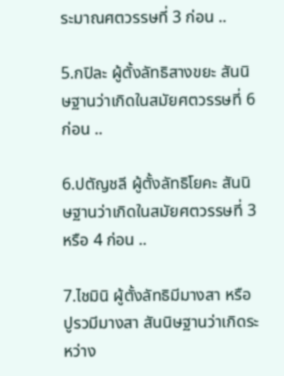ระมาณศตวรรษที่ 3 ก่อน ..

5.กปิละ ผู้ตั้งลัทธิสางขยะ สันนิษฐานว่าเกิดในสมัยศตวรรษที่ 6 ก่อน ..

6.ปตัญชลี ผู้ตั้งลัทธิโยคะ สันนิษฐานว่าเกิดในสมัยศตวรรษที่ 3 หรือ 4 ก่อน ..

7.ไชมินิ ผู้ตั้งลัทธิมีมางสา หรือปูรวมีมางสา สันนิษฐานว่าเกิดระหว่าง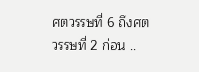ศตวรรษที่ 6 ถึงศตวรรษที่ 2 ก่อน ..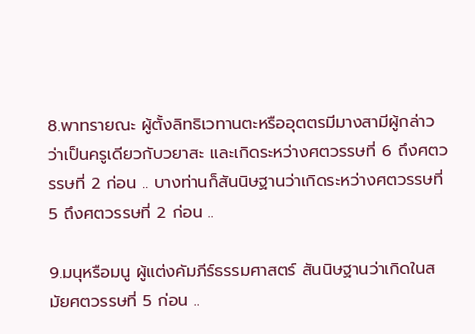8.พาทรายณะ ผู้ตั้งลิทธิเวทานตะหรืออุตตรมีมางสามีผู้กล่าวว่าเป็นครูเดียวกับวยาสะ และเกิดระหว่างศตวรรษที่ 6 ถึงศตวรรษที่ 2 ก่อน .. บางท่านก็สันนิษฐานว่าเกิดระหว่างศตวรรษที่ 5 ถึงศตวรรษที่ 2 ก่อน ..

9.มนุหรือมนู ผู้แต่งคัมภีร์ธรรมศาสตร์ สันนิษฐานว่าเกิดในสมัยศตวรรษที่ 5 ก่อน ..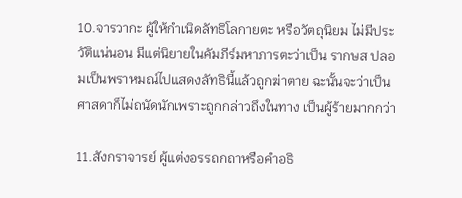10.จารวากะ ผู้ให้กำเนิดลัทธิโลกายตะ หรือวัตถุนิยม ไม่มีประวัติแน่นอน มีแต่นิยายในคัมภีร์มหาภารตะว่าเป็น รากษส ปลอมเป็นพราหมณ์ไปแสดงลัทธินี้แล้วถูกฆ่าตาย ฉะนั้นจะว่าเป็นศาสดาก็ไม่ถนัดนักเพราะถูกกล่าวถึงในทาง เป็นผู้ร้ายมากกว่า

11.สังกราจารย์ ผู้แต่งอรรถกถาหรือคำอธิ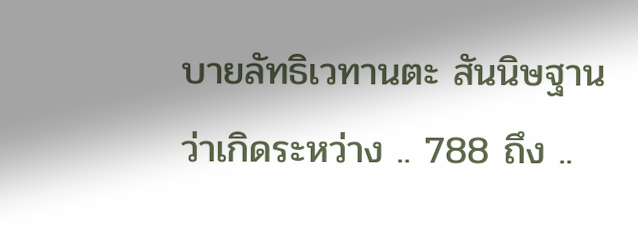บายลัทธิเวทานตะ สันนิษฐานว่าเกิดระหว่าง .. 788 ถึง ..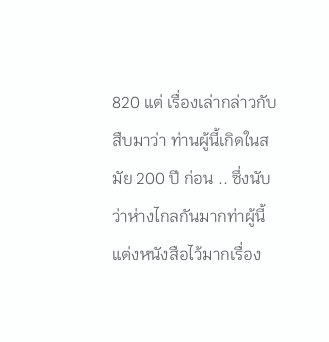820 แต่ เรื่องเล่ากล่าวกับสืบมาว่า ท่านผู้นี้เกิดในสมัย 200 ปี ก่อน .. ซึ่งนับว่าห่างไกลกันมากท่าผู้นี้แต่งหนังสือไว้มากเรื่อง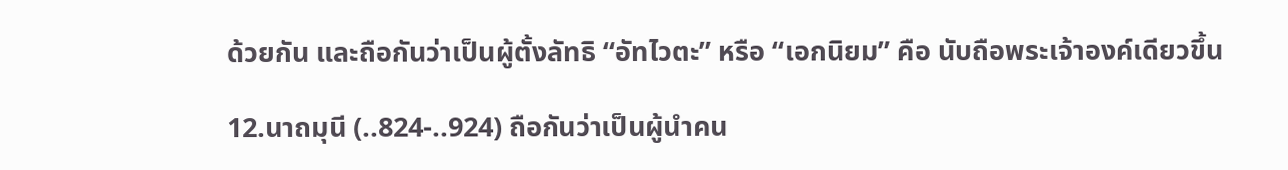ด้วยกัน และถือกันว่าเป็นผู้ตั้งลัทธิ “อัทไวตะ” หรือ “เอกนิยม” คือ นับถือพระเจ้าองค์เดียวขึ้น

12.นาถมุนี (..824-..924) ถือกันว่าเป็นผู้นำคน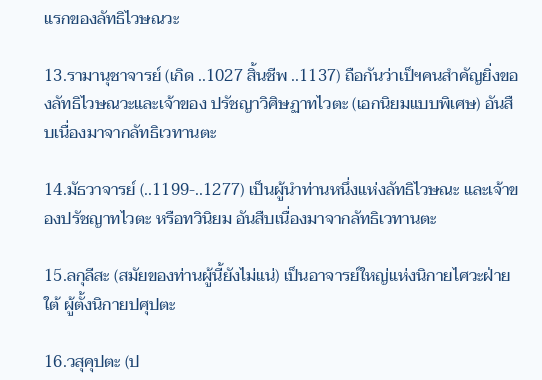แรกของลัทธิไวษณวะ

13.รามานุชาจารย์ (เกิด ..1027 สิ้นชีพ ..1137) ถือกันว่าเป็ฯคนสำคัญยิ่งของลัทธิไวษณวะและเจ้าของ ปรัชญาวิศิษฏาทไวตะ (เอกนิยมแบบพิเศษ) อันสืบเนื่องมาจากลัทธิเวทานตะ

14.มัธวาจารย์ (..1199-..1277) เป็นผู้นำท่านหนึ่งแห่งลัทธิไวษณะ และเจ้าของปรัชญาทไวตะ หรือทวินิยม อันสืบเนื่องมาจากลัทธิเวทานตะ

15.ลกุลีสะ (สมัยของท่านผู้นี้ยังไม่แน่) เป็นอาจารย์ใหญ่แห่งนิกายไศวะฝ่ายใต้ ผู้ตั้งนิกายปศุปตะ

16.วสุคุปตะ (ป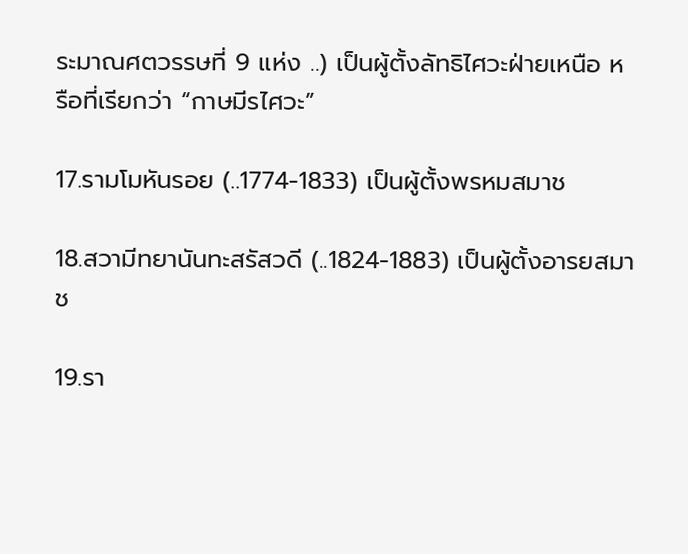ระมาณศตวรรษที่ 9 แห่ง ..) เป็นผู้ตั้งลัทธิไศวะฝ่ายเหนือ หรือที่เรียกว่า “กาษมีรไศวะ”

17.รามโมหันรอย (..1774-1833) เป็นผู้ตั้งพรหมสมาช

18.สวามีทยานันทะสรัสวดี (..1824-1883) เป็นผู้ตั้งอารยสมาช

19.รา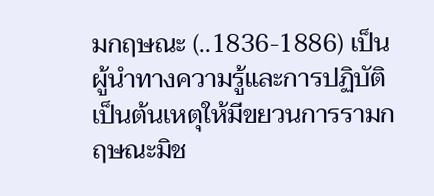มกฤษณะ (..1836-1886) เป็นผู้นำทางความรู้และการปฏิบัติเป็นต้นเหตุให้มีขยวนการรามกฤษณะมิช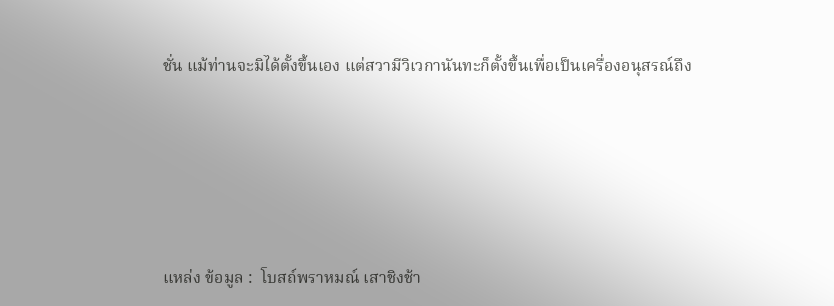ชั่น แม้ท่านจะมิได้ตั้งขึ้นเอง แต่สวามีวิเวกานันทะก็ตั้งขึ้นเพื่อเป็นเครื่องอนุสรณ์ถึง







แหล่ง ข้อมูล :  โบสถ์พราหมณ์ เสาชิงช้า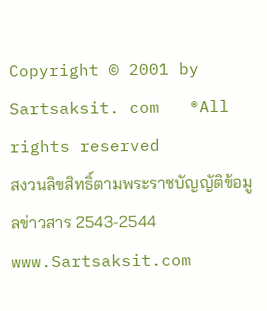Copyright © 2001 by  Sartsaksit. com   ®All rights reserved
สงวนลิขสิทธิ์ตามพระราชบัญญัติข้อมูลข่าวสาร 2543-2544
www.Sartsaksit.com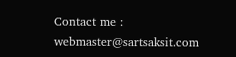Contact me : webmaster@sartsaksit.com